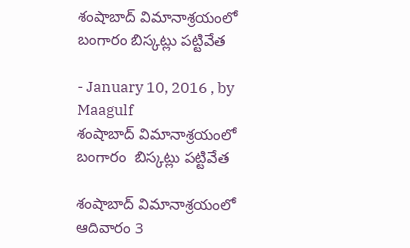శంషాబాద్‌ విమానాశ్రయంలో బంగారం బిస్కట్లు పట్టివేత

- January 10, 2016 , by Maagulf
శంషాబాద్‌ విమానాశ్రయంలో బంగారం  బిస్కట్లు పట్టివేత

శంషాబాద్‌ విమానాశ్రయంలో ఆదివారం 3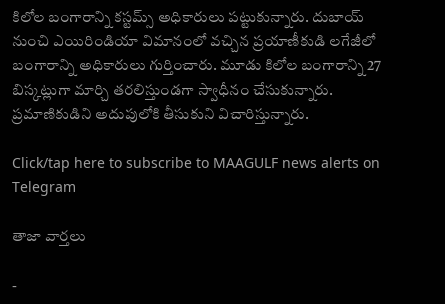కిలోల బంగారాన్ని కస్టమ్స్‌ అధికారులు పట్టుకున్నారు. దుబాయ్‌ నుంచి ఎయిరిండియా విమానంలో వచ్చిన ప్రయాణీకుడి లగేజీలో బంగారాన్ని అధికారులు గుర్తించారు. మూడు కిలోల బంగారాన్ని 27 బిస్కట్లుగా మార్చి తరలిస్తుండగా స్వాధీనం చేసుకున్నారు. ప్రమాణికుడిని అదుపులోకి తీసుకుని విచారిస్తున్నారు.

Click/tap here to subscribe to MAAGULF news alerts on Telegram

తాజా వార్తలు

-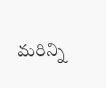మరిన్ని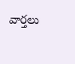వార్తలు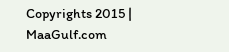Copyrights 2015 | MaaGulf.com